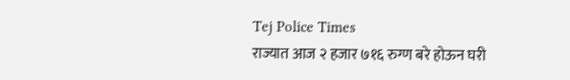Tej Police Times
राज्यात आज २ हजार ७१६ रुग्ण बरे होऊन घरी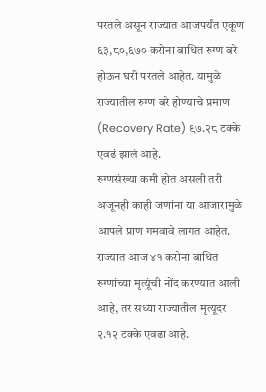परतले असून राज्यात आजपर्यंत एकूण ६३,८०,६७० करोना बाधित रुग्ण बरे होऊन घरी परतले आहेत. यामुळे राज्यातील रुग्ण बरे होण्याचे प्रमाण (Recovery Rate) ९७.२८ टक्के एवढं झालं आहे.
रुग्णसंख्या कमी होत असली तरी अजूनही काही जणांना या आजारामुळे आपले प्राण गमवावे लागत आहेत. राज्यात आज ४१ करोना बाधित रुग्णांच्या मृत्यूंची नोंद करण्यात आली आहे, तर सध्या राज्यातील मृत्यूदर २.१२ टक्के एवढा आहे.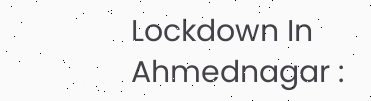Lockdown In Ahmednagar :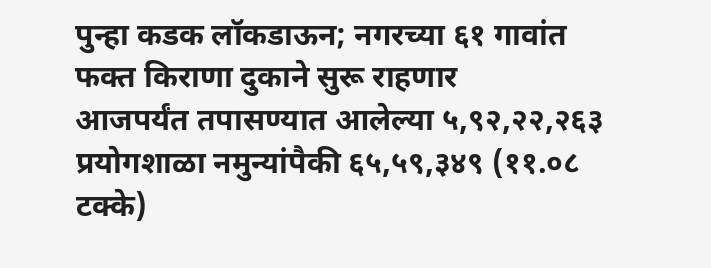पुन्हा कडक लॉकडाऊन; नगरच्या ६१ गावांत फक्त किराणा दुकाने सुरू राहणार
आजपर्यंत तपासण्यात आलेल्या ५,९२,२२,२६३ प्रयोगशाळा नमुन्यांपैकी ६५,५९,३४९ (११.०८ टक्के)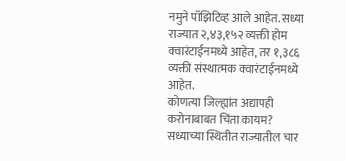नमुने पॉझिटिव्ह आले आहेत. सध्या राज्यात २,४३,१५२ व्यक्ती होम क्वारंटाईनमध्ये आहेत, तर १,३८६ व्यक्ती संस्थात्मक क्वारंटाईनमध्ये आहेत.
कोणत्या जिल्ह्यांत अद्यापही करोनाबाबत चिंता कायम?
सध्याच्या स्थितीत राज्यातील चार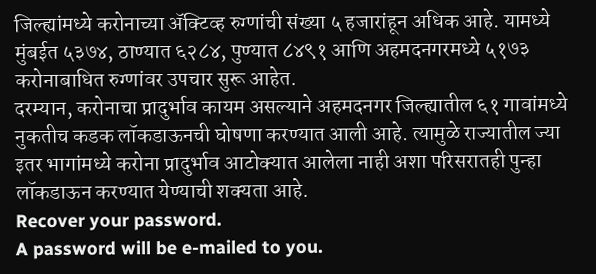जिल्ह्यांमध्ये करोनाच्या ॲक्टिव्ह रुग्णांची संख्या ५ हजारांहून अधिक आहे. यामध्ये मुंबईत ५३७४, ठाण्यात ६२८४, पुण्यात ८४९१ आणि अहमदनगरमध्ये ५१७३ करोनाबाधित रुग्णांवर उपचार सुरू आहेत.
दरम्यान, करोनाचा प्रादुर्भाव कायम असल्याने अहमदनगर जिल्ह्यातील ६१ गावांमध्ये नुकतीच कडक लॉकडाऊनची घोषणा करण्यात आली आहे. त्यामुळे राज्यातील ज्या इतर भागांमध्ये करोना प्रादुर्भाव आटोक्यात आलेला नाही अशा परिसरातही पुन्हा लॉकडाऊन करण्यात येण्याची शक्यता आहे.
Recover your password.
A password will be e-mailed to you.